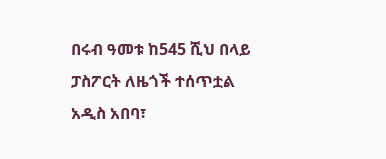በሩብ ዓመቱ ከ545 ሺህ በላይ ፓስፖርት ለዜጎች ተሰጥቷል
አዲስ አበባ፣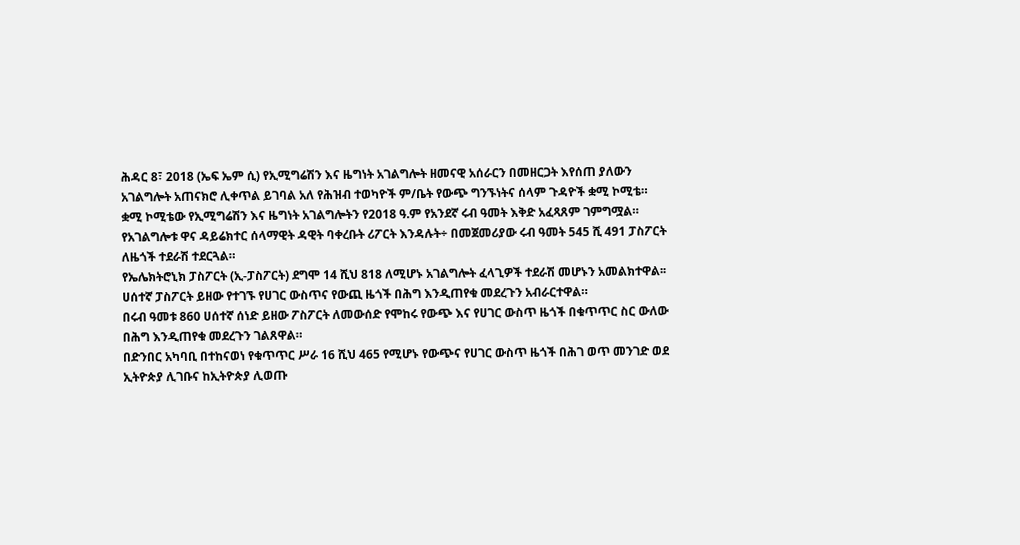ሕዳር 8፣ 2018 (ኤፍ ኤም ሲ) የኢሚግሬሽን እና ዜግነት አገልግሎት ዘመናዊ አሰራርን በመዘርጋት እየሰጠ ያለውን አገልግሎት አጠናክሮ ሊቀጥል ይገባል አለ የሕዝብ ተወካዮች ም/ቤት የውጭ ግንኙነትና ሰላም ጉዳዮች ቋሚ ኮሚቴ።
ቋሚ ኮሚቴው የኢሚግሬሽን እና ዜግነት አገልግሎትን የ2018 ዓ.ም የአንደኛ ሩብ ዓመት እቅድ አፈጻጸም ገምግሟል።
የአገልግሎቱ ዋና ዳይሬክተር ሰላማዊት ዳዊት ባቀረቡት ሪፖርት እንዳሉት÷ በመጀመሪያው ሩብ ዓመት 545 ሺ 491 ፓስፖርት ለዜጎች ተደራሽ ተደርጓል።
የኤሌክትሮኒክ ፓስፖርት (ኢ-ፓስፖርት) ደግሞ 14 ሺህ 818 ለሚሆኑ አገልግሎት ፈላጊዎች ተደራሽ መሆኑን አመልክተዋል፡፡
ሀሰተኛ ፓስፖርት ይዘው የተገኙ የሀገር ውስጥና የውጪ ዜጎች በሕግ እንዲጠየቁ መደረጉን አብራርተዋል።
በሩብ ዓመቱ 860 ሀሰተኛ ሰነድ ይዘው ፖስፖርት ለመውሰድ የሞከሩ የውጭ እና የሀገር ውስጥ ዜጎች በቁጥጥር ስር ውለው በሕግ እንዲጠየቁ መደረጉን ገልጸዋል።
በድንበር አካባቢ በተከናወነ የቁጥጥር ሥራ 16 ሺህ 465 የሚሆኑ የውጭና የሀገር ውስጥ ዜጎች በሕገ ወጥ መንገድ ወደ ኢትዮጵያ ሊገቡና ከኢትዮጵያ ሊወጡ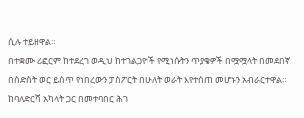ሲሉ ተይዘዋል።
በተቋሙ ሪፎርም ከተደረገ ወዲህ ከተገልጋዮች የሚነሱትን ጥያቄዎች በሟሟላት በመደበኛ በስድስት ወር ይሰጥ የነበረውን ፓስፖርት በሁለት ወራት እየተሰጠ መሆኑን አብራርተዋል።
ከባለድርሻ አካላት ጋር በመተባበር ሕገ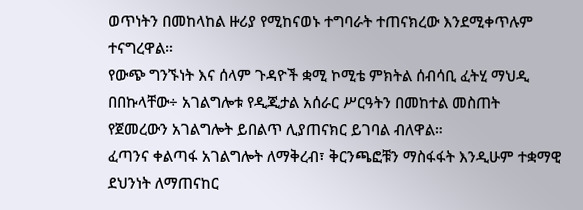ወጥነትን በመከላከል ዙሪያ የሚከናወኑ ተግባራት ተጠናክረው እንደሚቀጥሉም ተናግረዋል።
የውጭ ግንኙነት እና ሰላም ጉዳዮች ቋሚ ኮሚቴ ምክትል ሰብሳቢ ፈትሂ ማህዲ በበኩላቸው÷ አገልግሎቱ የዲጂታል አሰራር ሥርዓትን በመከተል መስጠት የጀመረውን አገልግሎት ይበልጥ ሊያጠናክር ይገባል ብለዋል።
ፈጣንና ቀልጣፋ አገልግሎት ለማቅረብ፣ ቅርንጫፎቹን ማስፋፋት እንዲሁም ተቋማዊ ደህንነት ለማጠናከር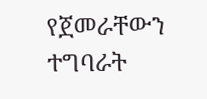የጀመራቸውን ተግባራት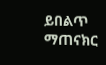ይበልጥ ማጠናክር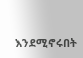እንደሚኖሩበት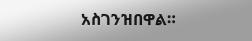አስገንዝበዋል።